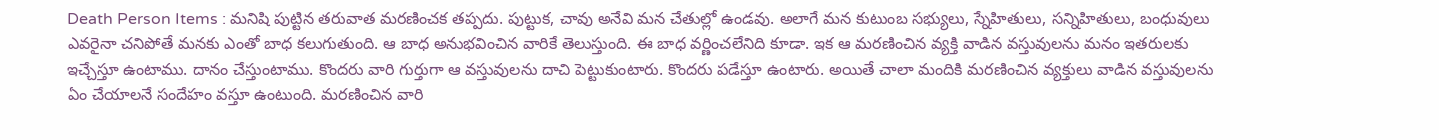Death Person Items : మనిషి పుట్టిన తరువాత మరణించక తప్పదు. పుట్టుక, చావు అనేవి మన చేతుల్లో ఉండవు. అలాగే మన కుటుంబ సభ్యులు, స్నేహితులు, సన్నిహితులు, బంధువులు ఎవరైనా చనిపోతే మనకు ఎంతో బాధ కలుగుతుంది. ఆ బాధ అనుభవించిన వారికే తెలుస్తుంది. ఈ బాధ వర్ణించలేనిది కూడా. ఇక ఆ మరణించిన వ్యక్తి వాడిన వస్తువులను మనం ఇతరులకు ఇచ్చేస్తూ ఉంటాము. దానం చేస్తుంటాము. కొందరు వారి గుర్తుగా ఆ వస్తువులను దాచి పెట్టుకుంటారు. కొందరు పడేస్తూ ఉంటారు. అయితే చాలా మందికి మరణించిన వ్యక్తులు వాడిన వస్తువులను ఏం చేయాలనే సందేహం వస్తూ ఉంటుంది. మరణించిన వారి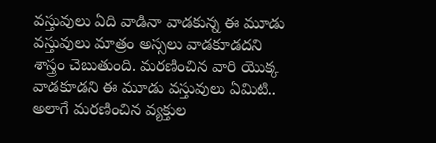వస్తువులు ఏది వాడినా వాడకున్న ఈ మూడు వస్తువులు మాత్రం అస్సలు వాడకూడదని శాస్త్రం చెబుతుంది. మరణించిన వారి యొక్క వాడకూడని ఈ మూడు వస్తువులు ఏమిటి.. అలాగే మరణించిన వ్యక్తుల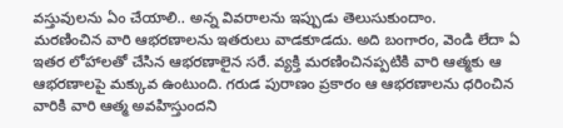వస్తువులను ఏం చేయాలి.. అన్న వివరాలను ఇప్పుడు తెలుసుకుందాం.
మరణించిన వారి ఆభరణాలను ఇతరులు వాడకూడదు. అది బంగారం, వెండి లేదా ఏ ఇతర లోహాలతో చేసిన ఆభరణాలైన సరే. వ్యక్తి మరణించినప్పటికి వారి ఆత్మకు ఆ ఆభరణాలపై మక్కువ ఉంటుంది. గరుడ పురాణం ప్రకారం ఆ ఆభరణాలను ధరించిన వారికి వారి ఆత్మ అవహిస్తుందని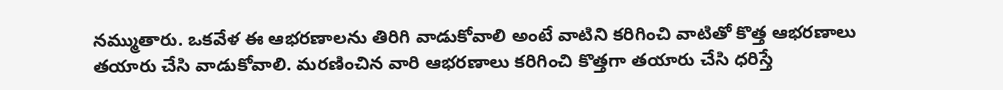నమ్ముతారు. ఒకవేళ ఈ ఆభరణాలను తిరిగి వాడుకోవాలి అంటే వాటిని కరిగించి వాటితో కొత్త ఆభరణాలు తయారు చేసి వాడుకోవాలి. మరణించిన వారి ఆభరణాలు కరిగించి కొత్తగా తయారు చేసి ధరిస్తే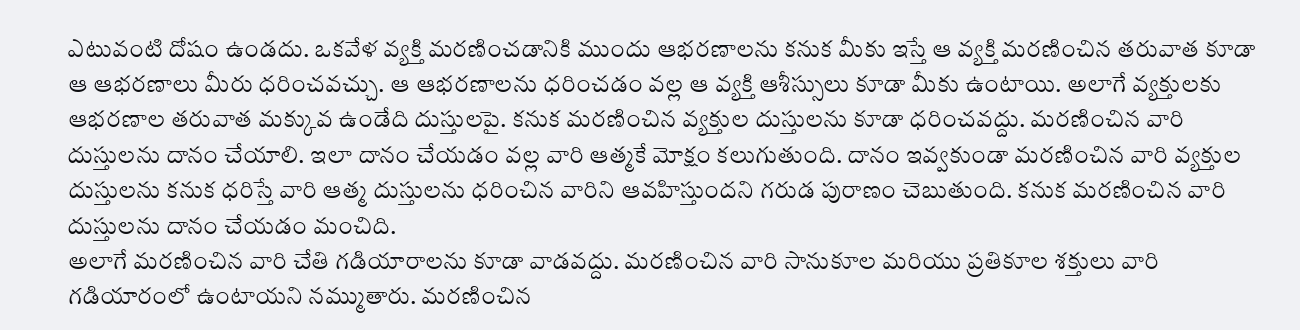ఎటువంటి దోషం ఉండదు. ఒకవేళ వ్యక్తి మరణించడానికి ముందు ఆభరణాలను కనుక మీకు ఇస్తే ఆ వ్యక్తి మరణించిన తరువాత కూడా ఆ ఆభరణాలు మీరు ధరించవచ్చు. ఆ ఆభరణాలను ధరించడం వల్ల ఆ వ్యక్తి ఆశీస్సులు కూడా మీకు ఉంటాయి. అలాగే వ్యక్తులకు ఆభరణాల తరువాత మక్కువ ఉండేది దుస్తులపై. కనుక మరణించిన వ్యక్తుల దుస్తులను కూడా ధరించవద్దు. మరణించిన వారి దుస్తులను దానం చేయాలి. ఇలా దానం చేయడం వల్ల వారి ఆత్మకే మోక్షం కలుగుతుంది. దానం ఇవ్వకుండా మరణించిన వారి వ్యక్తుల దుస్తులను కనుక ధరిస్తే వారి ఆత్మ దుస్తులను ధరించిన వారిని ఆవహిస్తుందని గరుడ పురాణం చెబుతుంది. కనుక మరణించిన వారి దుస్తులను దానం చేయడం మంచిది.
అలాగే మరణించిన వారి చేతి గడియారాలను కూడా వాడవద్దు. మరణించిన వారి సానుకూల మరియు ప్రతికూల శక్తులు వారి గడియారంలో ఉంటాయని నమ్ముతారు. మరణించిన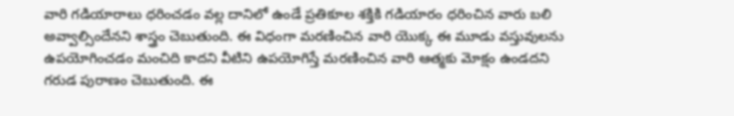వారి గడియారాలు ధరించడం వల్ల దానిలో ఉండే ప్రతికూల శక్తికి గడియారం ధరించిన వారు బలి అవ్వాల్సిందేనని శాస్త్రం చెబుతుంది. ఈ విధంగా మరణించిన వారి యొక్క ఈ మూడు వస్తువులను ఉపయోగించడం మంచిది కాదని వీటిని ఉపయోగిస్తే మరణించిన వారి ఆత్మకు మోక్షం ఉండదని గరుడ పురాణం చెబుతుంది. ఈ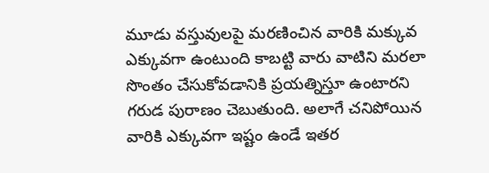మూడు వస్తువులపై మరణించిన వారికి మక్కువ ఎక్కువగా ఉంటుంది కాబట్టి వారు వాటిని మరలా సొంతం చేసుకోవడానికి ప్రయత్నిస్తూ ఉంటారని గరుడ పురాణం చెబుతుంది. అలాగే చనిపోయిన వారికి ఎక్కువగా ఇష్టం ఉండే ఇతర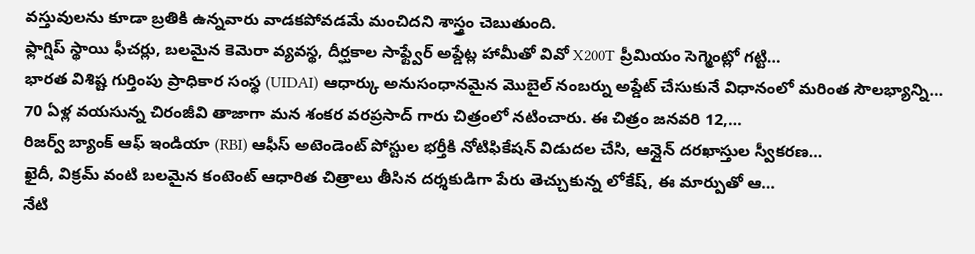వస్తువులను కూడా బ్రతికి ఉన్నవారు వాడకపోవడమే మంచిదని శాస్త్రం చెబుతుంది.
ఫ్లాగ్షిప్ స్థాయి ఫీచర్లు, బలమైన కెమెరా వ్యవస్థ, దీర్ఘకాల సాఫ్ట్వేర్ అప్డేట్ల హామీతో వివో X200T ప్రీమియం సెగ్మెంట్లో గట్టి…
భారత విశిష్ట గుర్తింపు ప్రాధికార సంస్థ (UIDAI) ఆధార్కు అనుసంధానమైన మొబైల్ నంబర్ను అప్డేట్ చేసుకునే విధానంలో మరింత సౌలభ్యాన్ని…
70 ఏళ్ల వయసున్న చిరంజీవి తాజాగా మన శంకర వరప్రసాద్ గారు చిత్రంలో నటించారు. ఈ చిత్రం జనవరి 12,…
రిజర్వ్ బ్యాంక్ ఆఫ్ ఇండియా (RBI) ఆఫీస్ అటెండెంట్ పోస్టుల భర్తీకి నోటిఫికేషన్ విడుదల చేసి, ఆన్లైన్ దరఖాస్తుల స్వీకరణ…
ఖైదీ, విక్రమ్ వంటి బలమైన కంటెంట్ ఆధారిత చిత్రాలు తీసిన దర్శకుడిగా పేరు తెచ్చుకున్న లోకేష్, ఈ మార్పుతో ఆ…
నేటి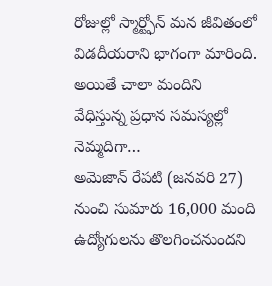రోజుల్లో స్మార్ట్ఫోన్ మన జీవితంలో విడదీయరాని భాగంగా మారింది. అయితే చాలా మందిని వేధిస్తున్న ప్రధాన సమస్యల్లో నెమ్మదిగా…
అమెజాన్ రేపటి (జనవరి 27) నుంచి సుమారు 16,000 మంది ఉద్యోగులను తొలగించనుందని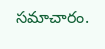సమాచారం.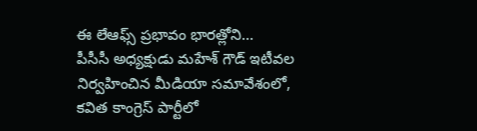ఈ లేఆఫ్స్ ప్రభావం భారత్లోని…
పీసీసీ అధ్యక్షుడు మహేశ్ గౌడ్ ఇటీవల నిర్వహించిన మీడియా సమావేశంలో, కవిత కాంగ్రెస్ పార్టీలో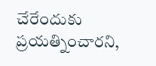చేరేందుకు ప్రయత్నించారని,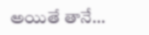అయితే తానే…